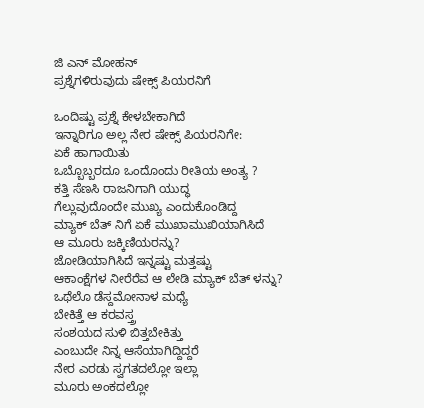ಜಿ ಎನ್ ಮೋಹನ್
ಪ್ರಶ್ನೆಗಳಿರುವುದು ಷೇಕ್ಸ್ ಪಿಯರನಿಗೆ

ಒಂದಿಷ್ಟು ಪ್ರಶ್ನೆ ಕೇಳಬೇಕಾಗಿದೆ
ಇನ್ನಾರಿಗೂ ಅಲ್ಲ ನೇರ ಷೇಕ್ಸ್ ಪಿಯರನಿಗೇ:
ಏಕೆ ಹಾಗಾಯಿತು
ಒಬ್ಬೊಬ್ಬರದೂ ಒಂದೊಂದು ರೀತಿಯ ಅಂತ್ಯ ?
ಕತ್ತಿ ಸೆಣಸಿ ರಾಜನಿಗಾಗಿ ಯುದ್ಧ
ಗೆಲ್ಲುವುದೊಂದೇ ಮುಖ್ಯ ಎಂದುಕೊಂಡಿದ್ದ
ಮ್ಯಾಕ್ ಬೆತ್ ನಿಗೆ ಏಕೆ ಮುಖಾಮುಖಿಯಾಗಿಸಿದೆ
ಆ ಮೂರು ಜಕ್ಕಿಣಿಯರನ್ನು?
ಜೋಡಿಯಾಗಿಸಿದೆ ಇನ್ನಷ್ಟು ಮತ್ತಷ್ಟು
ಆಕಾಂಕ್ಷೆಗಳ ನೀರೆರೆವ ಆ ಲೇಡಿ ಮ್ಯಾಕ್ ಬೆತ್ ಳನ್ನು?
ಒಥೆಲೊ ಡೆಸ್ದಮೋನಾಳ ಮಧ್ಯೆ
ಬೇಕಿತ್ತೆ ಆ ಕರವಸ್ತ್ರ
ಸಂಶಯದ ಸುಳಿ ಬಿತ್ತಬೇಕಿತ್ತು
ಎಂಬುದೇ ನಿನ್ನ ಆಸೆಯಾಗಿದ್ದಿದ್ದರೆ
ನೇರ ಎರಡು ಸ್ವಗತದಲ್ಲೋ ಇಲ್ಲಾ
ಮೂರು ಅಂಕದಲ್ಲೋ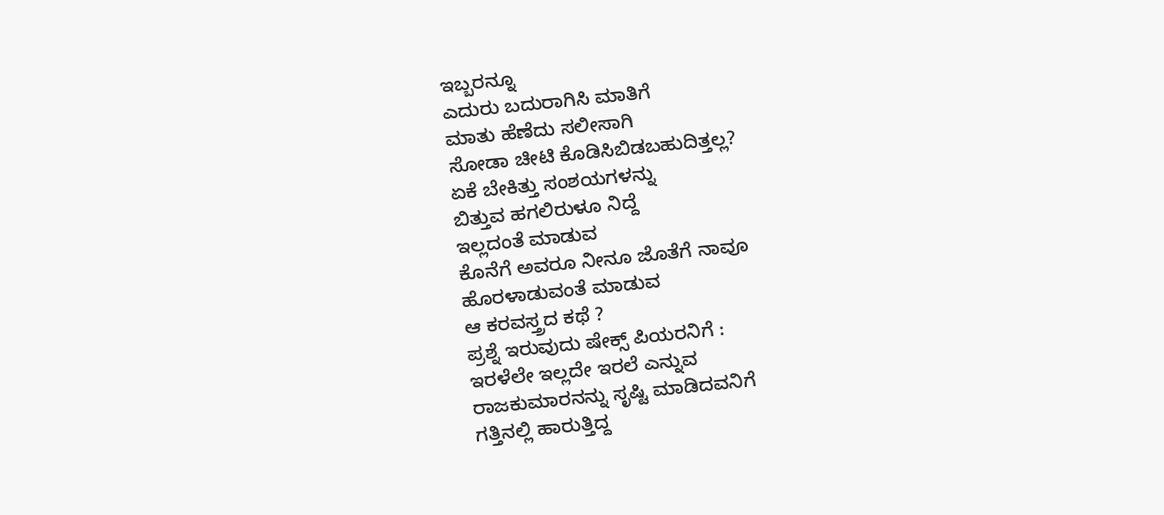ಇಬ್ಬರನ್ನೂ
ಎದುರು ಬದುರಾಗಿಸಿ ಮಾತಿಗೆ
ಮಾತು ಹೆಣೆದು ಸಲೀಸಾಗಿ
ಸೋಡಾ ಚೀಟಿ ಕೊಡಿಸಿಬಿಡಬಹುದಿತ್ತಲ್ಲ?
ಏಕೆ ಬೇಕಿತ್ತು ಸಂಶಯಗಳನ್ನು
ಬಿತ್ತುವ ಹಗಲಿರುಳೂ ನಿದ್ದೆ
ಇಲ್ಲದಂತೆ ಮಾಡುವ
ಕೊನೆಗೆ ಅವರೂ ನೀನೂ ಜೊತೆಗೆ ನಾವೂ
ಹೊರಳಾಡುವಂತೆ ಮಾಡುವ
ಆ ಕರವಸ್ತ್ರದ ಕಥೆ ?
ಪ್ರಶ್ನೆ ಇರುವುದು ಷೇಕ್ಸ್ ಪಿಯರನಿಗೆ :
ಇರಳೆಲೇ ಇಲ್ಲದೇ ಇರಲೆ ಎನ್ನುವ
ರಾಜಕುಮಾರನನ್ನು ಸೃಷ್ಟಿ ಮಾಡಿದವನಿಗೆ
ಗತ್ತಿನಲ್ಲಿ ಹಾರುತ್ತಿದ್ದ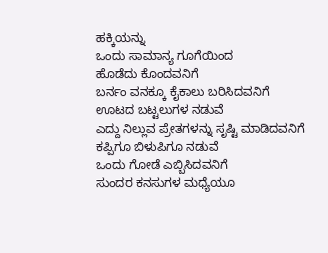ಹಕ್ಕಿಯನ್ನು
ಒಂದು ಸಾಮಾನ್ಯ ಗೂಗೆಯಿಂದ
ಹೊಡೆದು ಕೊಂದವನಿಗೆ
ಬರ್ನಂ ವನಕ್ಕೂ ಕೈಕಾಲು ಬರಿಸಿದವನಿಗೆ
ಊಟದ ಬಟ್ಟಲುಗಳ ನಡುವೆ
ಎದ್ದು ನಿಲ್ಲುವ ಪ್ರೇತಗಳನ್ನು ಸೃಷ್ಟಿ ಮಾಡಿದವನಿಗೆ
ಕಪ್ಪಿಗೂ ಬಿಳುಪಿಗೂ ನಡುವೆ
ಒಂದು ಗೋಡೆ ಎಬ್ಬಿಸಿದವನಿಗೆ
ಸುಂದರ ಕನಸುಗಳ ಮಧ್ಯೆಯೂ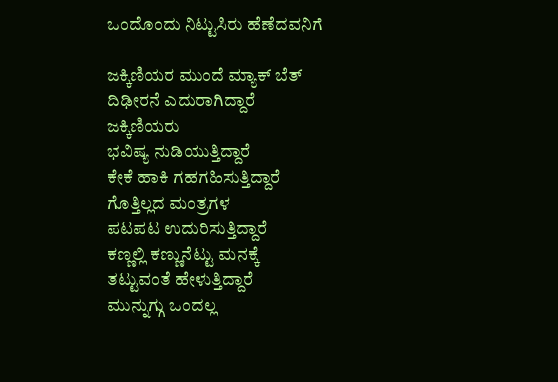ಒಂದೊಂದು ನಿಟ್ಟುಸಿರು ಹೆಣೆದವನಿಗೆ

ಜಕ್ಕಿಣಿಯರ ಮುಂದೆ ಮ್ಯಾಕ್ ಬೆತ್
ದಿಢೀರನೆ ಎದುರಾಗಿದ್ದಾರೆ
ಜಕ್ಕಿಣಿಯರು
ಭವಿಷ್ಯ ನುಡಿಯುತ್ತಿದ್ದಾರೆ
ಕೇಕೆ ಹಾಕಿ ಗಹಗಹಿಸುತ್ತಿದ್ದಾರೆ
ಗೊತ್ತಿಲ್ಲದ ಮಂತ್ರಗಳ
ಪಟಪಟ ಉದುರಿಸುತ್ತಿದ್ದಾರೆ
ಕಣ್ಣಲ್ಲಿ ಕಣ್ಣುನೆಟ್ಟು ಮನಕ್ಕೆ
ತಟ್ಟುವಂತೆ ಹೇಳುತ್ತಿದ್ದಾರೆ
ಮುನ್ನುಗ್ಗು ಒಂದಲ್ಲ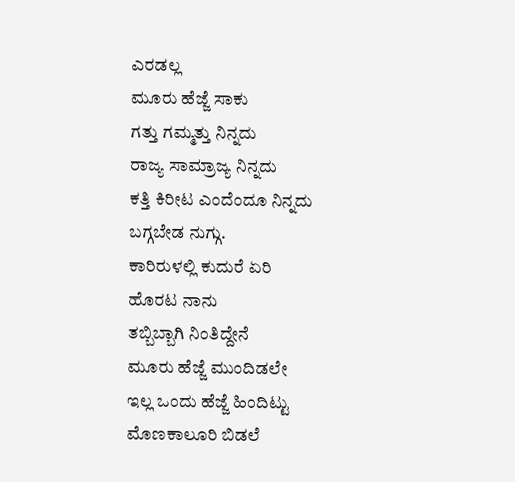ಎರಡಲ್ಲ
ಮೂರು ಹೆಜ್ಜೆ ಸಾಕು
ಗತ್ತು ಗಮ್ಮತ್ತು ನಿನ್ನದು
ರಾಜ್ಯ ಸಾಮ್ರಾಜ್ಯ ನಿನ್ನದು
ಕತ್ತಿ ಕಿರೀಟ ಎಂದೆಂದೂ ನಿನ್ನದು
ಬಗ್ಗಬೇಡ ನುಗ್ಗು.
ಕಾರಿರುಳಲ್ಲಿ ಕುದುರೆ ಏರಿ
ಹೊರಟ ನಾನು
ತಬ್ಬಿಬ್ಬಾಗಿ ನಿಂತಿದ್ದೇನೆ
ಮೂರು ಹೆಜ್ಜೆ ಮುಂದಿಡಲೇ
ಇಲ್ಲ ಒಂದು ಹೆಜ್ಜೆ ಹಿಂದಿಟ್ಟು
ಮೊಣಕಾಲೂರಿ ಬಿಡಲೆ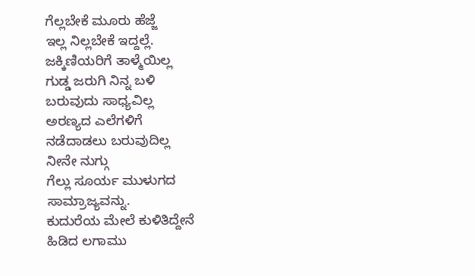ಗೆಲ್ಲಬೇಕೆ ಮೂರು ಹೆಜ್ಜೆ
ಇಲ್ಲ ನಿಲ್ಲಬೇಕೆ ಇದ್ದಲ್ಲೆ.
ಜಕ್ಕಿಣಿಯರಿಗೆ ತಾಳ್ಮೆಯಿಲ್ಲ
ಗುಡ್ಡ ಜರುಗಿ ನಿನ್ನ ಬಳಿ
ಬರುವುದು ಸಾಧ್ಯವಿಲ್ಲ
ಅರಣ್ಯದ ಎಲೆಗಳಿಗೆ
ನಡೆದಾಡಲು ಬರುವುದಿಲ್ಲ
ನೀನೇ ನುಗ್ಗು
ಗೆಲ್ಲು ಸೂರ್ಯ ಮುಳುಗದ
ಸಾಮ್ರಾಜ್ಯವನ್ನು.
ಕುದುರೆಯ ಮೇಲೆ ಕುಳಿತಿದ್ದೇನೆ
ಹಿಡಿದ ಲಗಾಮು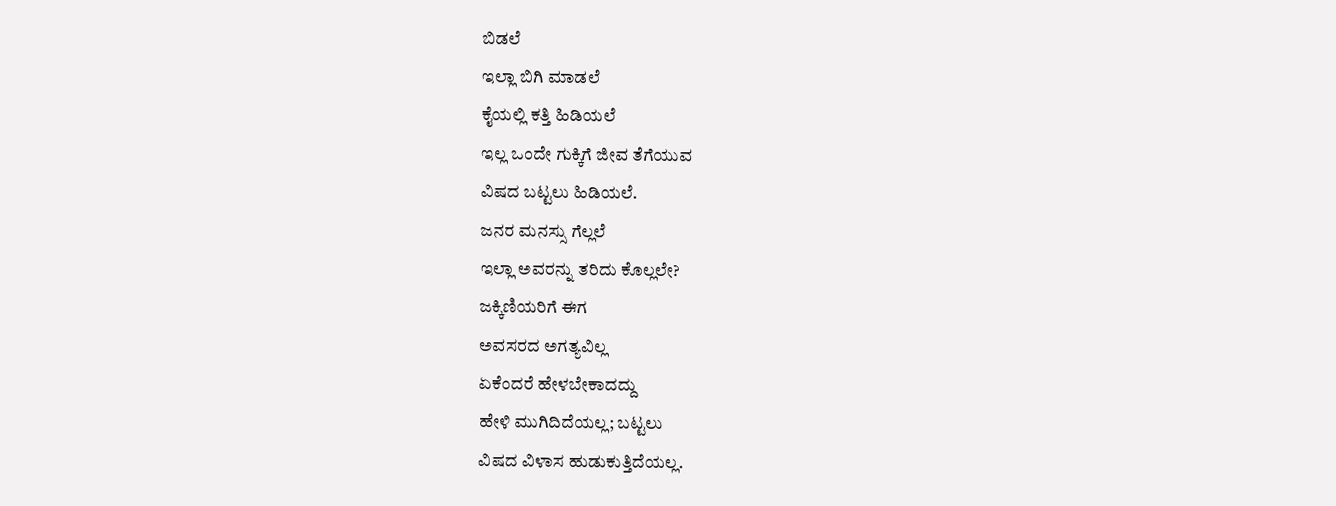ಬಿಡಲೆ
ಇಲ್ಲಾ ಬಿಗಿ ಮಾಡಲೆ
ಕೈಯಲ್ಲಿ ಕತ್ತಿ ಹಿಡಿಯಲೆ
ಇಲ್ಲ ಒಂದೇ ಗುಕ್ಕಿಗೆ ಜೀವ ತೆಗೆಯುವ
ವಿಷದ ಬಟ್ಟಲು ಹಿಡಿಯಲೆ.
ಜನರ ಮನಸ್ಸು ಗೆಲ್ಲಲೆ
ಇಲ್ಲಾ ಅವರನ್ನು ತರಿದು ಕೊಲ್ಲಲೇ?
ಜಕ್ಕಿಣಿಯರಿಗೆ ಈಗ
ಅವಸರದ ಅಗತ್ಯವಿಲ್ಲ
ಏಕೆಂದರೆ ಹೇಳಬೇಕಾದದ್ದು
ಹೇಳಿ ಮುಗಿದಿದೆಯಲ್ಲ; ಬಟ್ಟಲು
ವಿಷದ ವಿಳಾಸ ಹುಡುಕುತ್ತಿದೆಯಲ್ಲ.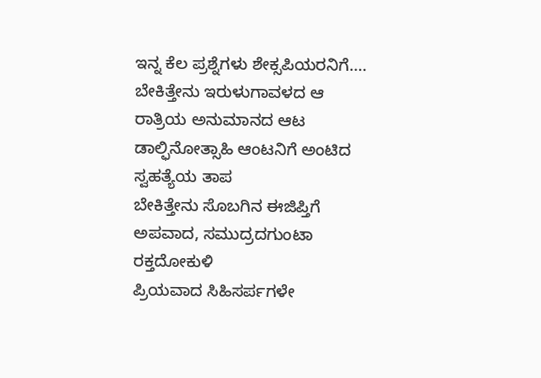ಇನ್ನ ಕೆಲ ಪ್ರಶ್ನೆಗಳು ಶೇಕ್ಸಪಿಯರನಿಗೆ….
ಬೇಕಿತ್ತೇನು ಇರುಳುಗಾವಳದ ಆ ರಾತ್ರಿಯ ಅನುಮಾನದ ಆಟ
ಡಾಲ್ಫಿನೋತ್ಸಾಹಿ ಆಂಟನಿಗೆ ಅಂಟಿದ ಸ್ವಹತ್ಯೆಯ ತಾಪ
ಬೇಕಿತ್ತೇನು ಸೊಬಗಿನ ಈಜಿಪ್ತಿಗೆ ಅಪವಾದ, ಸಮುದ್ರದಗುಂಟಾ ರಕ್ತದೋಕುಳಿ
ಪ್ರಿಯವಾದ ಸಿಹಿಸರ್ಪಗಳೇ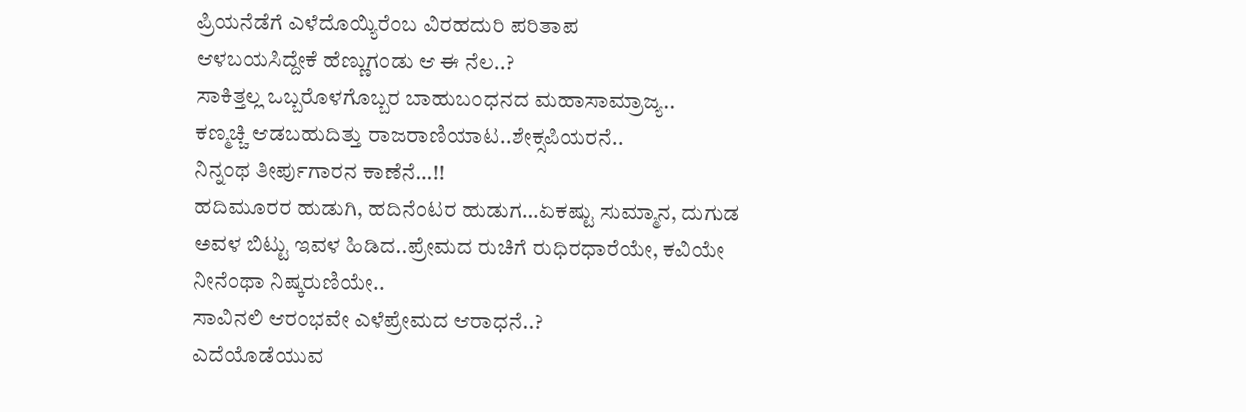ಪ್ರಿಯನೆಡೆಗೆ ಎಳೆದೊಯ್ಯಿರೆಂಬ ವಿರಹದುರಿ ಪರಿತಾಪ
ಆಳಬಯಸಿದ್ದೇಕೆ ಹೆಣ್ಣುಗಂಡು ಆ ಈ ನೆಲ..?
ಸಾಕಿತ್ತಲ್ಲ ಒಬ್ಬರೊಳಗೊಬ್ಬರ ಬಾಹುಬಂಧನದ ಮಹಾಸಾಮ್ರಾಜ್ಯ..
ಕಣ್ಮಚ್ಚಿ ಆಡಬಹುದಿತ್ತು ರಾಜರಾಣಿಯಾಟ..ಶೇಕ್ಸಪಿಯರನೆ..
ನಿನ್ನಂಥ ತೀರ್ಪುಗಾರನ ಕಾಣೆನೆ…!!
ಹದಿಮೂರರ ಹುಡುಗಿ, ಹದಿನೆಂಟರ ಹುಡುಗ…ಏಕಷ್ಟು ಸುಮ್ಮಾನ, ದುಗುಡ
ಅವಳ ಬಿಟ್ಟು ಇವಳ ಹಿಡಿದ..ಪ್ರೇಮದ ರುಚಿಗೆ ರುಧಿರಧಾರೆಯೇ, ಕವಿಯೇ
ನೀನೆಂಥಾ ನಿಷ್ಕರುಣಿಯೇ..
ಸಾವಿನಲಿ ಆರಂಭವೇ ಎಳೆಪ್ರೇಮದ ಆರಾಧನೆ..?
ಎದೆಯೊಡೆಯುವ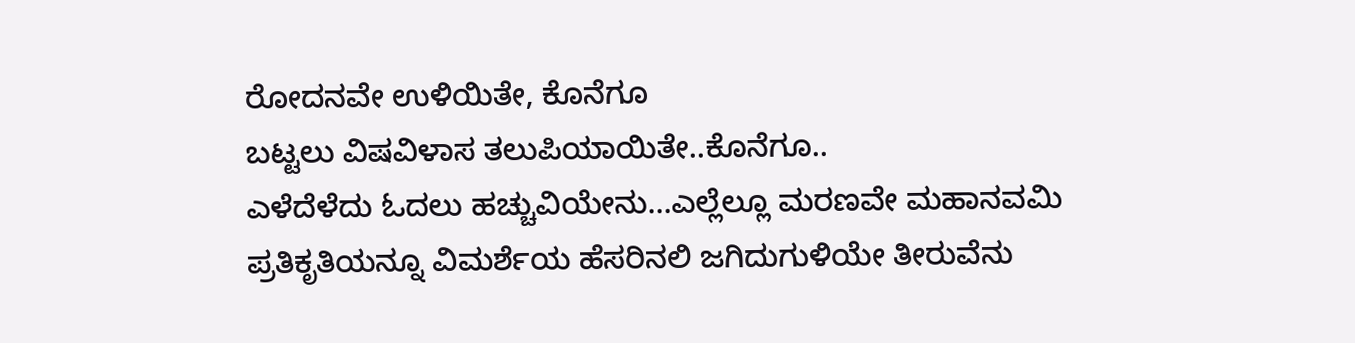ರೋದನವೇ ಉಳಿಯಿತೇ, ಕೊನೆಗೂ
ಬಟ್ಟಲು ವಿಷವಿಳಾಸ ತಲುಪಿಯಾಯಿತೇ..ಕೊನೆಗೂ..
ಎಳೆದೆಳೆದು ಓದಲು ಹಚ್ಚುವಿಯೇನು…ಎಲ್ಲೆಲ್ಲೂ ಮರಣವೇ ಮಹಾನವಮಿ
ಪ್ರತಿಕೃತಿಯನ್ನೂ ವಿಮರ್ಶೆಯ ಹೆಸರಿನಲಿ ಜಗಿದುಗುಳಿಯೇ ತೀರುವೆನು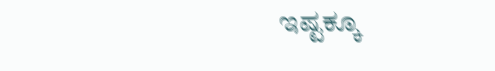ಇಷ್ಟಕ್ಕೂ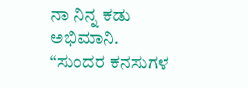ನಾ ನಿನ್ನ ಕಡು ಅಭಿಮಾನಿ.
“ಸುಂದರ ಕನಸುಗಳ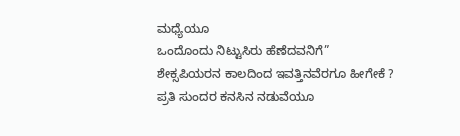ಮಧ್ಯೆಯೂ
ಒಂದೊಂದು ನಿಟ್ಟುಸಿರು ಹೆಣೆದವನಿಗೆ”
ಶೇಕ್ಸಪಿಯರನ ಕಾಲದಿಂದ ಇವತ್ತಿನವೆರಗೂ ಹೀಗೇಕೆ ?
ಪ್ರತಿ ಸುಂದರ ಕನಸಿನ ನಡುವೆಯೂ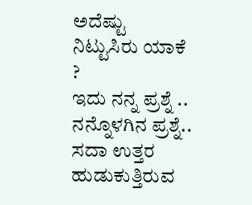ಅದೆಷ್ಟು ನಿಟ್ಟುಸಿರು ಯಾಕೆ ?
ಇದು ನನ್ನ ಪ್ರಶ್ನೆ .. ನನ್ನೊಳಗಿನ ಪ್ರಶ್ನೆ.. ಸದಾ ಉತ್ತರ ಹುಡುಕುತ್ತಿರುವ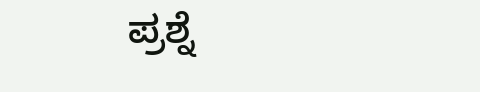ಪ್ರಶ್ನೆ